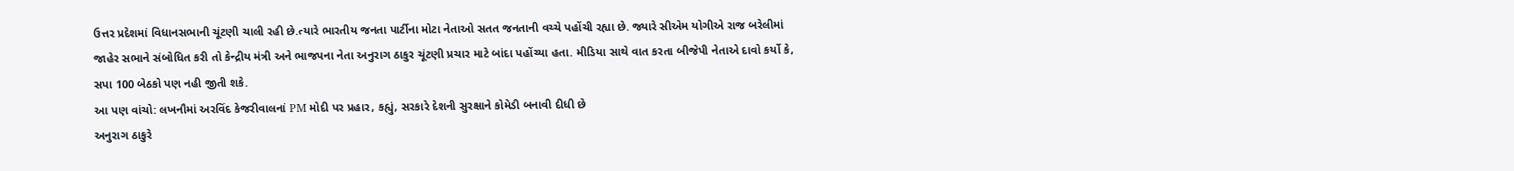ઉત્તર પ્રદેશમાં વિધાનસભાની ચૂંટણી ચાલી રહી છે.ત્યારે ભારતીય જનતા પાર્ટીના મોટા નેતાઓ સતત જનતાની વચ્ચે પહોંચી રહ્યા છે. જ્યારે સીએમ યોગીએ રાજ બરેલીમાં જાહેર સભાને સંબોધિત કરી તો કેન્દ્રીય મંત્રી અને ભાજપના નેતા અનુરાગ ઠાકુર ચૂંટણી પ્રચાર માટે બાંદા પહોંચ્યા હતા. મીડિયા સાથે વાત કરતા બીજેપી નેતાએ દાવો કર્યો કે, સપા 100 બેઠકો પણ નહી જીતી શકે.
આ પણ વાંચો: લખનૌમાં અરવિંદ કેજરીવાલનાં PM મોદી પર પ્રહાર, કહ્યું, સરકારે દેશની સુરક્ષાને કોમેડી બનાવી દીધી છે
અનુરાગ ઠાકુરે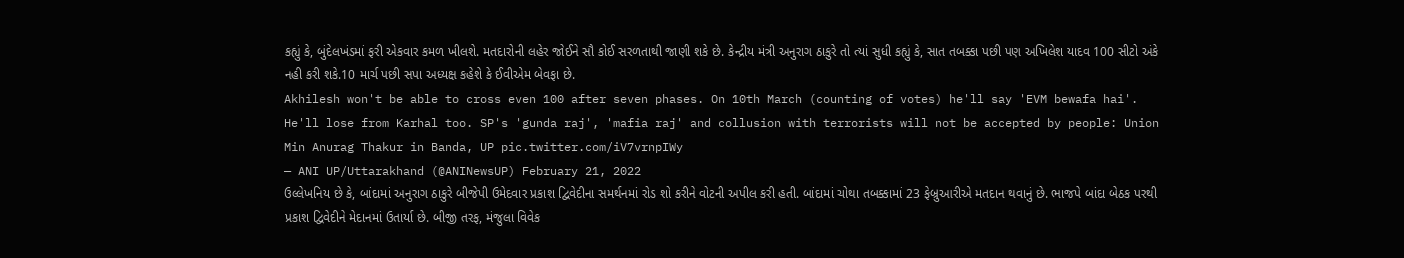કહ્યું કે, બુંદેલખંડમાં ફરી એકવાર કમળ ખીલશે. મતદારોની લહેર જોઈને સૌ કોઈ સરળતાથી જાણી શકે છે. કેન્દ્રીય મંત્રી અનુરાગ ઠાકુરે તો ત્યાં સુધી કહ્યું કે, સાત તબક્કા પછી પણ અખિલેશ યાદવ 100 સીટો અંકે નહી કરી શકે.10 માર્ચ પછી સપા અધ્યક્ષ કહેશે કે ઈવીએમ બેવફા છે.
Akhilesh won't be able to cross even 100 after seven phases. On 10th March (counting of votes) he'll say 'EVM bewafa hai'. He'll lose from Karhal too. SP's 'gunda raj', 'mafia raj' and collusion with terrorists will not be accepted by people: Union Min Anurag Thakur in Banda, UP pic.twitter.com/iV7vrnpIWy
— ANI UP/Uttarakhand (@ANINewsUP) February 21, 2022
ઉલ્લેખનિય છે કે, બાંદામાં અનુરાગ ઠાકુરે બીજેપી ઉમેદવાર પ્રકાશ દ્વિવેદીના સમર્થનમાં રોડ શો કરીને વોટની અપીલ કરી હતી. બાંદામાં ચોથા તબક્કામાં 23 ફેબ્રુઆરીએ મતદાન થવાનું છે. ભાજપે બાંદા બેઠક પરથી પ્રકાશ દ્વિવેદીને મેદાનમાં ઉતાર્યા છે. બીજી તરફ, મંજુલા વિવેક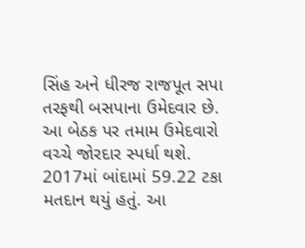સિંહ અને ધીરજ રાજપૂત સપા તરફથી બસપાના ઉમેદવાર છે. આ બેઠક પર તમામ ઉમેદવારો વચ્ચે જોરદાર સ્પર્ધા થશે. 2017માં બાંદામાં 59.22 ટકા મતદાન થયું હતું. આ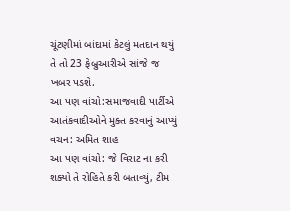ચૂંટણીમાં બાંદામાં કેટલું મતદાન થયું તે તો 23 ફેબ્રુઆરીએ સાંજે જ ખબર પડશે.
આ પણ વાંચો:સમાજવાદી પાર્ટીએ આતંકવાદીઓને મુક્ત કરવાનું આપ્યું વચન: અમિત શાહ
આ પણ વાંચો: જે વિરાટ ના કરી શક્યો તે રોહિતે કરી બતાવ્યું, ટીમ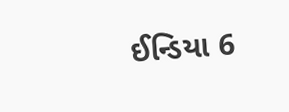ઈન્ડિયા 6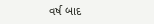વર્ષ બાદ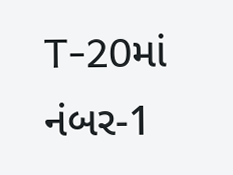T-20માં નંબર-1